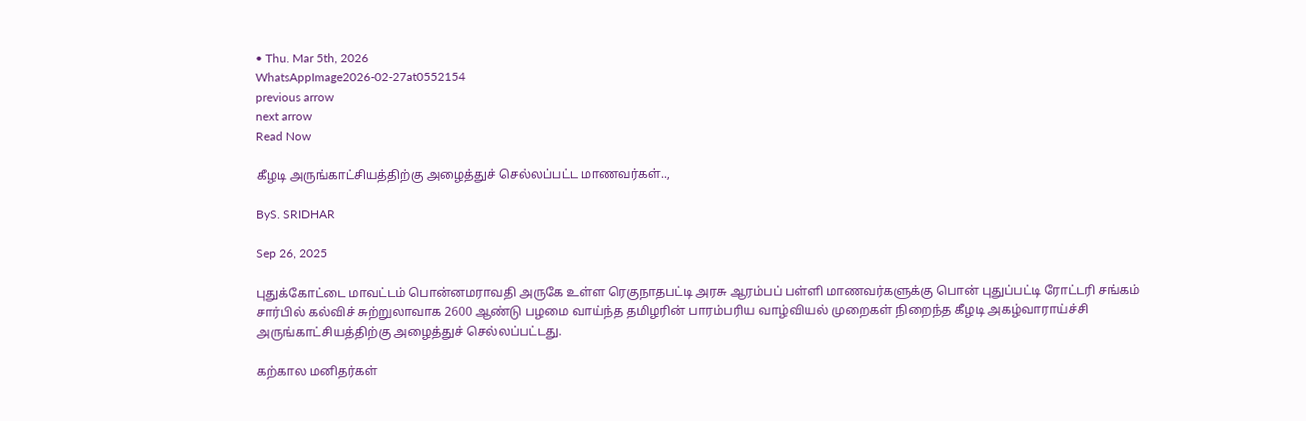• Thu. Mar 5th, 2026
WhatsAppImage2026-02-27at0552154
previous arrow
next arrow
Read Now

கீழடி அருங்காட்சியத்திற்கு அழைத்துச் செல்லப்பட்ட மாணவர்கள்..,

ByS. SRIDHAR

Sep 26, 2025

புதுக்கோட்டை மாவட்டம் பொன்னமராவதி அருகே உள்ள ரெகுநாதபட்டி அரசு ஆரம்பப் பள்ளி மாணவர்களுக்கு பொன் புதுப்பட்டி ரோட்டரி சங்கம் சார்பில் கல்விச் சுற்றுலாவாக 2600 ஆண்டு பழமை வாய்ந்த தமிழரின் பாரம்பரிய வாழ்வியல் முறைகள் நிறைந்த கீழடி அகழ்வாராய்ச்சி அருங்காட்சியத்திற்கு அழைத்துச் செல்லப்பட்டது.

கற்கால மனிதர்கள்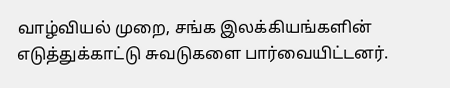வாழ்வியல் முறை, சங்க இலக்கியங்களின் எடுத்துக்காட்டு சுவடுகளை பார்வையிட்டனர்.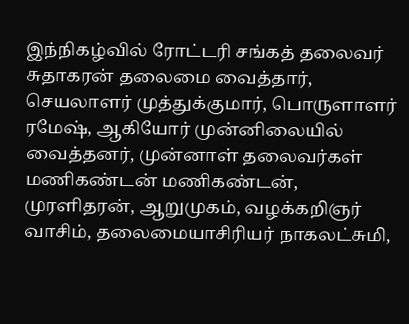இந்நிகழ்வில் ரோட்டரி சங்கத் தலைவர் சுதாகரன் தலைமை வைத்தார், செயலாளர் முத்துக்குமார், பொருளாளர் ரமேஷ், ஆகியோர் முன்னிலையில் வைத்தனர், முன்னாள் தலைவர்கள் மணிகண்டன் மணிகண்டன், முரளிதரன், ஆறுமுகம், வழக்கறிஞர் வாசிம், தலைமையாசிரியர் நாகலட்சுமி,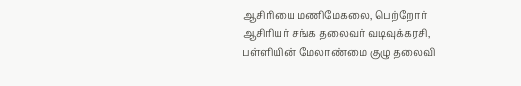ஆசிரியை மணிமேகலை, பெற்றோர் ஆசிரியர் சங்க தலைவர் வடிவுக்கரசி, பள்ளியின் மேலாண்மை குழு தலைவி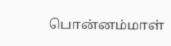பொன்னம்மாள்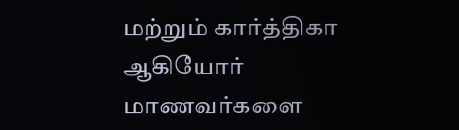மற்றும் கார்த்திகா ஆகியோர் மாணவர்களை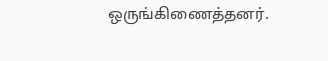ஒருங்கிணைத்தனர்.